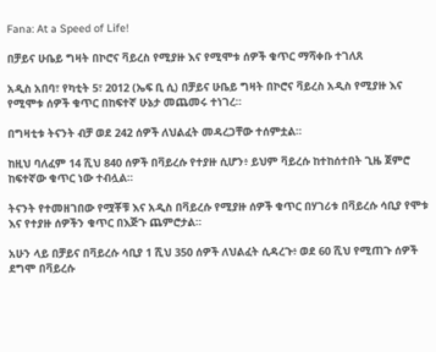Fana: At a Speed of Life!

በቻይና ሁቤይ ግዛት በኮሮና ቫይረስ የሚያዙ እና የሚሞቱ ሰዎች ቁጥር ማሻቀቡ ተገለጸ

አዲስ አበባ፣ የካቲት 5፣ 2012 (ኤፍ ቢ ሲ) በቻይና ሁቤይ ግዛት በኮሮና ቫይረስ አዲስ የሚያዙ እና የሚሞቱ ሰዎች ቁጥር በከፍተኛ ሁኔታ መጨመሩ ተነገረ።

በግዛቲቱ ትናንት ብቻ ወደ 242 ሰዎች ለህልፈት መዳረጋቸው ተሰምቷል።

ከዚህ ባለፈም 14 ሺህ 840 ሰዎች በቫይረሱ የተያዙ ሲሆን፥ ይህም ቫይረሱ ከተከሰተበት ጊዜ ጀምሮ ከፍተኛው ቁጥር ነው ተብሏል።

ትናንት የተመዘገበው የሟቾቹ እና አዲስ በቫይረሱ የሚያዙ ሰዎች ቁጥር በሃገሪቱ በቫይረሱ ሳቢያ የሞቱ እና የተያዙ ሰዎችን ቁጥር በእጅጉ ጨምሮታል።

አሁን ላይ በቻይና በቫይረሱ ሳቢያ 1 ሺህ 350 ሰዎች ለህልፈት ሲዳረጉ፥ ወደ 60 ሺህ የሚጠጉ ሰዎች ደግሞ በቫይረሱ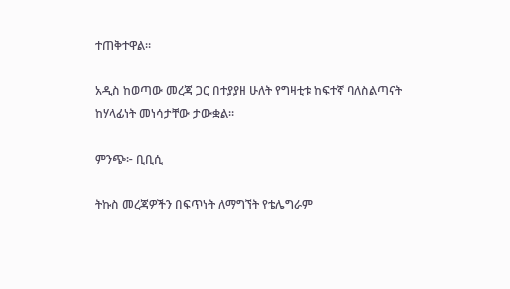ተጠቅተዋል።

አዲስ ከወጣው መረጃ ጋር በተያያዘ ሁለት የግዛቲቱ ከፍተኛ ባለስልጣናት ከሃላፊነት መነሳታቸው ታውቋል።

ምንጭ፦ ቢቢሲ

ትኩስ መረጃዎችን በፍጥነት ለማግኘት የቴሌግራም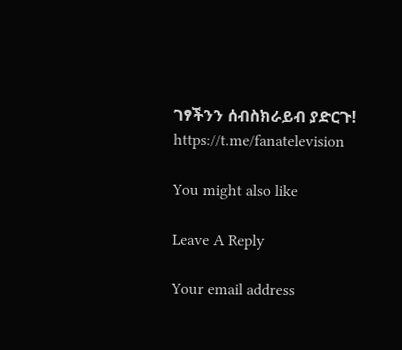ገፃችንን ሰብስክራይብ ያድርጉ!
https://t.me/fanatelevision

You might also like

Leave A Reply

Your email address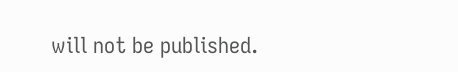will not be published.